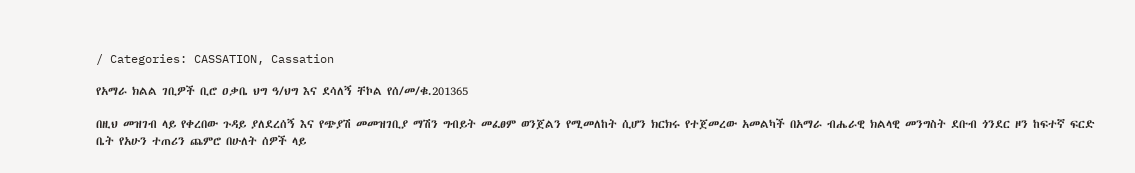/ Categories: CASSATION, Cassation

የአማራ ክልል ገቢዎች ቢሮ ዐቃቤ ህግ ዓ/ህግ እና ደሳለኝ ቸኮል የሰ/መ/ቁ.201365

በዚህ መዝገብ ላይ የቀረበው ጉዳይ ያለደረሰኝ እና የጭያሽ መመዝገቢያ ማሽን ግብይት መፈፀም ወንጀልን የሚመለከት ሲሆን ክርክሩ የተጀመረው አመልካች በአማራ ብሔራዊ ክልላዊ መንግስት ደቡብ ጎንደር ዞን ከፍተኛ ፍርድ ቤት የአሁን ተጠሪን ጨምሮ በሁለት ሰዎች ላይ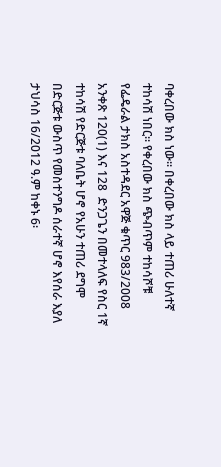ባቀረበው ክስ ነው፡፡ በቀረበው ክስ ላይ ተጠሪ ሁለተኛ ተከሳሽ ነበር፡፡ የቀረበው ክስ ጭብጥም ተከሳሾቹ የፌዴራል ታክስ አስተዳደር አዋጅ ቁጥር 983/2008 አንቀጽ 120(1) እና 128  ድንጋጌን በመተላለፍ የስር 1ኛ ተከሳሽ የድርጅቱ ባለቤት ሆኖ የአሁን ተጠሪ ደግሞ በድርጅቱ ውስጥ የመስተንግዶ ሰራተኛ ሆኖ እየሰራ እያለ ታህሳስ 16/2012 ዓ.ም ከቀኑ 6፡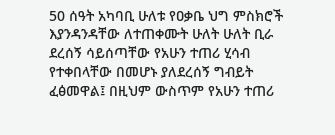50 ሰዓት አካባቢ ሁለቱ የዐቃቤ ህግ ምስክሮች እያንዳንዳቸው ለተጠቀሙት ሁለት ሁለት ቢራ ደረሰኝ ሳይሰጣቸው የአሁን ተጠሪ ሂሳብ የተቀበላቸው በመሆኑ ያለደረሰኝ ግብይት ፈፅመዋል፤ በዚህም ውስጥም የአሁን ተጠሪ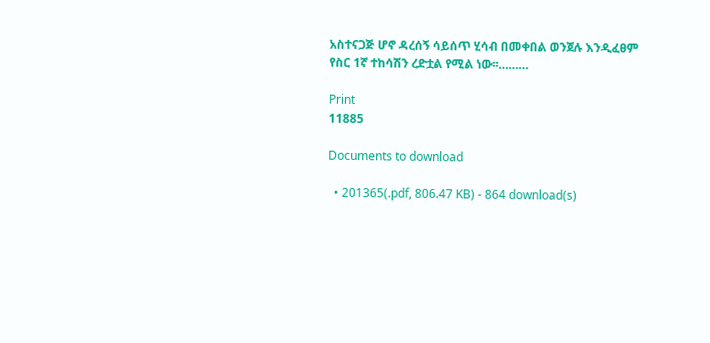አስተናጋጅ ሆኖ ዳረሰኝ ሳይሰጥ ሂሳብ በመቀበል ወንጀሉ እንዲፈፀም የስር 1ኛ ተከሳሽን ረድቷል የሚል ነው፡፡………

Print
11885

Documents to download

  • 201365(.pdf, 806.47 KB) - 864 download(s)